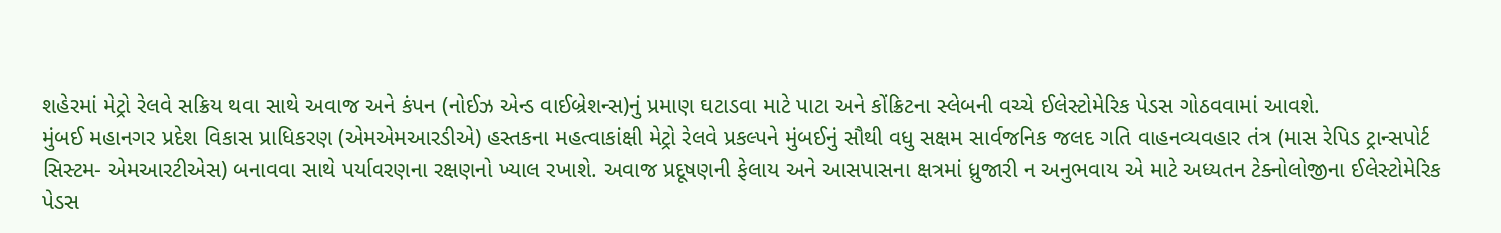શહેરમાં મેટ્રો રેલવે સક્રિય થવા સાથે અવાજ અને કંપન (નોઈઝ એન્ડ વાઈબ્રેશન્સ)નું પ્રમાણ ઘટાડવા માટે પાટા અને કોંક્રિટના સ્લેબની વચ્ચે ઈલેસ્ટોમેરિક પેડસ ગોઠવવામાં આવશે.
મુંબઈ મહાનગર પ્રદેશ વિકાસ પ્રાધિકરણ (એમએમઆરડીએ) હસ્તકના મહત્વાકાંક્ષી મેટ્રો રેલવે પ્રકલ્પને મુંબઈનું સૌથી વધુ સક્ષમ સાર્વજનિક જલદ ગતિ વાહનવ્યવહાર તંત્ર (માસ રેપિડ ટ્રાન્સપોર્ટ સિસ્ટમ- એમઆરટીએસ) બનાવવા સાથે પર્યાવરણના રક્ષણનો ખ્યાલ રખાશે. અવાજ પ્રદૂષણની ફેલાય અને આસપાસના ક્ષત્રમાં ધ્રુજારી ન અનુભવાય એ માટે અધ્યતન ટેક્નોલોજીના ઈલેસ્ટોમેરિક પેડસ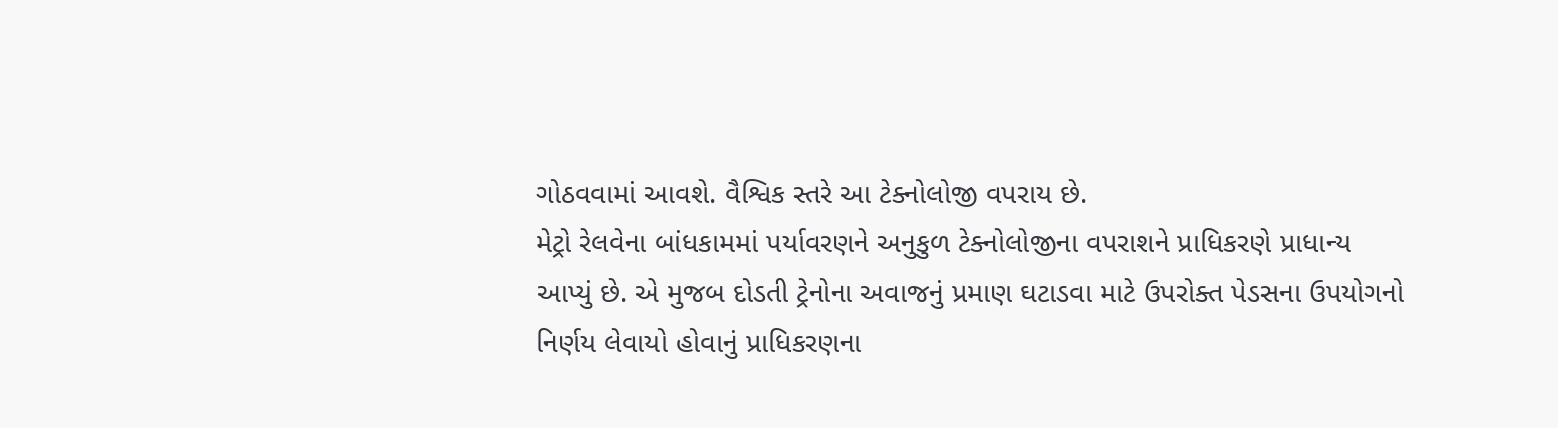ગોઠવવામાં આવશે. વૈશ્વિક સ્તરે આ ટેક્નોલોજી વપરાય છે.
મેટ્રો રેલવેના બાંધકામમાં પર્યાવરણને અનુકુળ ટેક્નોલોજીના વપરાશને પ્રાધિકરણે પ્રાધાન્ય આપ્યું છે. એ મુજબ દોડતી ટ્રેનોના અવાજનું પ્રમાણ ઘટાડવા માટે ઉપરોક્ત પેડસના ઉપયોગનો નિર્ણય લેવાયો હોવાનું પ્રાધિકરણના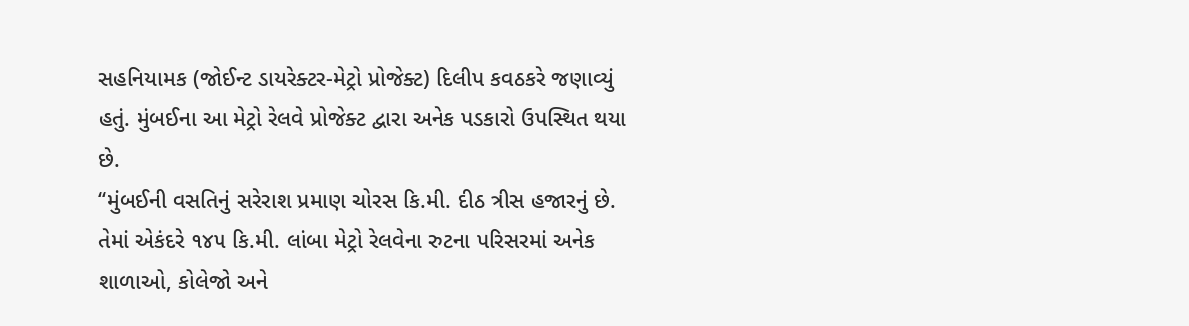સહનિયામક (જોઈન્ટ ડાયરેક્ટર-મેટ્રો પ્રોજેક્ટ) દિલીપ કવઠકરે જણાવ્યું હતું. મુંબઈના આ મેટ્રો રેલવે પ્રોજેક્ટ દ્વારા અનેક પડકારો ઉપસ્થિત થયા છે.
‘‘મુંબઈની વસતિનું સરેરાશ પ્રમાણ ચોરસ કિ.મી. દીઠ ત્રીસ હજારનું છે. તેમાં એકંદરે ૧૪૫ કિ.મી. લાંબા મેટ્રો રેલવેના રુટના પરિસરમાં અનેક શાળાઓ, કોલેજો અને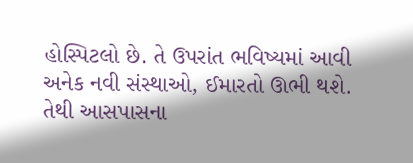હોસ્પિટલો છે. તે ઉપરાંત ભવિષ્યમાં આવી અનેક નવી સંસ્થાઓ, ઈમારતો ઊભી થશે. તેથી આસપાસના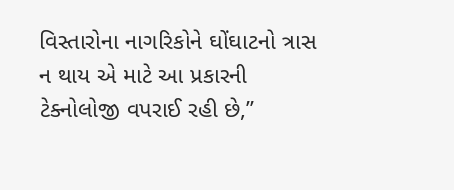વિસ્તારોના નાગરિકોને ઘોંઘાટનો ત્રાસ ન થાય એ માટે આ પ્રકારની ટેક્નોલોજી વપરાઈ રહી છે,’’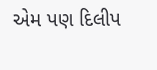એમ પણ દિલીપ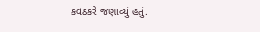કવઠકરે જણાવ્યું હતું.